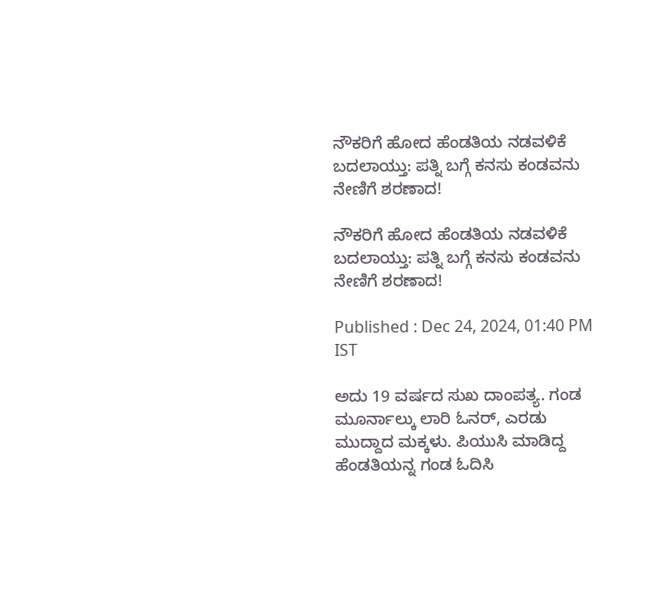ನೌಕರಿಗೆ ಹೋದ ಹೆಂಡತಿಯ ನಡವಳಿಕೆ ಬದಲಾಯ್ತು: ಪತ್ನಿ ಬಗ್ಗೆ ಕನಸು ಕಂಡವನು ನೇಣಿಗೆ ಶರಣಾದ!

ನೌಕರಿಗೆ ಹೋದ ಹೆಂಡತಿಯ ನಡವಳಿಕೆ ಬದಲಾಯ್ತು: ಪತ್ನಿ ಬಗ್ಗೆ ಕನಸು ಕಂಡವನು ನೇಣಿಗೆ ಶರಣಾದ!

Published : Dec 24, 2024, 01:40 PM IST

ಅದು 19 ವರ್ಷದ ಸುಖ ದಾಂಪತ್ಯ. ಗಂಡ ಮೂರ್ನಾಲ್ಕು ಲಾರಿ ಓನರ್, ಎರಡು ಮುದ್ದಾದ ಮಕ್ಕಳು. ಪಿಯುಸಿ ಮಾಡಿದ್ದ ಹೆಂಡತಿಯನ್ನ ಗಂಡ ಓದಿಸಿ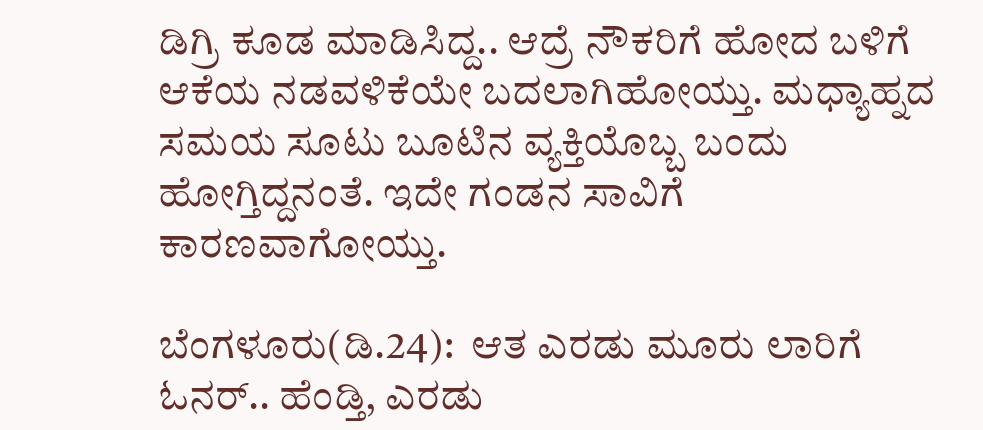ಡಿಗ್ರಿ ಕೂಡ ಮಾಡಿಸಿದ್ದ.. ಆದ್ರೆ ನೌಕರಿಗೆ ಹೋದ ಬಳಿಗೆ ಆಕೆಯ ನಡವಳಿಕೆಯೇ ಬದಲಾಗಿಹೋಯ್ತು. ಮಧ್ಯಾಹ್ನದ ಸಮಯ ಸೂಟು ಬೂಟಿನ ವ್ಯಕ್ತಿಯೊಬ್ಬ ಬಂದು ಹೋಗ್ತಿದ್ದನಂತೆ. ಇದೇ ಗಂಡನ ಸಾವಿಗೆ ಕಾರಣವಾಗೋಯ್ತು.

ಬೆಂಗಳೂರು(ಡಿ.24):  ಆತ ಎರಡು ಮೂರು ಲಾರಿಗೆ ಓನರ್.. ಹೆಂಡ್ತಿ, ಎರಡು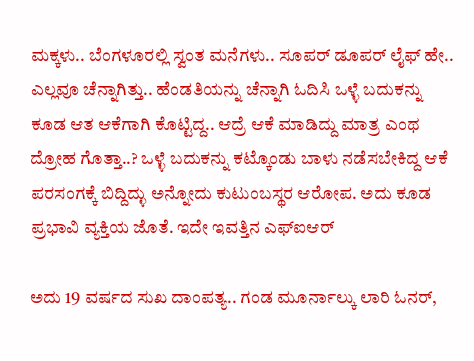ಮಕ್ಕಳು.. ಬೆಂಗಳೂರಲ್ಲಿ ಸ್ವಂತ ಮನೆಗಳು.. ಸೂಪರ್ ಡೂಪರ್ ಲೈಫ್ ಹೇ.. ಎಲ್ಲವೂ ಚೆನ್ನಾಗಿತ್ತು.. ಹೆಂಡತಿಯನ್ನು ಚೆನ್ನಾಗಿ ಓದಿಸಿ ಒಳ್ಳೆ ಬದುಕನ್ನು ಕೂಡ ಆತ ಆಕೆಗಾಗಿ ಕೊಟ್ಟಿದ್ದ.. ಆದ್ರೆ ಆಕೆ ಮಾಡಿದ್ದು ಮಾತ್ರ ಎಂಥ ದ್ರೋಹ ಗೊತ್ತಾ..? ಒಳ್ಳೆ ಬದುಕನ್ನು ಕಟ್ಕೊಂಡು ಬಾಳು ನಡೆಸಬೇಕಿದ್ದ ಆಕೆ ಪರಸಂಗಕ್ಕೆ ಬಿದ್ದಿದ್ಳು ಅನ್ನೋದು ಕುಟುಂಬಸ್ಥರ ಆರೋಪ. ಅದು ಕೂಡ ಪ್ರಭಾವಿ ವ್ಯಕ್ತಿಯ ಜೊತೆ. ಇದೇ ಇವತ್ತಿನ ಎಫ್‌ಐಆರ್

ಅದು 19 ವರ್ಷದ ಸುಖ ದಾಂಪತ್ಯ.. ಗಂಡ ಮೂರ್ನಾಲ್ಕು ಲಾರಿ ಓನರ್,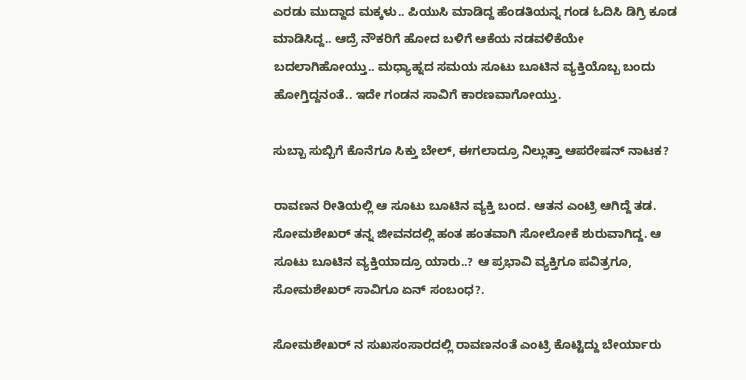ಎರಡು ಮುದ್ದಾದ ಮಕ್ಕಳು.. ಪಿಯುಸಿ ಮಾಡಿದ್ದ ಹೆಂಡತಿಯನ್ನ ಗಂಡ ಓದಿಸಿ ಡಿಗ್ರಿ ಕೂಡ ಮಾಡಿಸಿದ್ದ.. ಆದ್ರೆ ನೌಕರಿಗೆ ಹೋದ ಬಳಿಗೆ ಆಕೆಯ ನಡವಳಿಕೆಯೇ ಬದಲಾಗಿಹೋಯ್ತು.. ಮಧ್ಯಾಹ್ನದ ಸಮಯ ಸೂಟು ಬೂಟಿನ ವ್ಯಕ್ತಿಯೊಬ್ಬ ಬಂದು ಹೋಗ್ತಿದ್ದನಂತೆ.. ಇದೇ ಗಂಡನ ಸಾವಿಗೆ ಕಾರಣವಾಗೋಯ್ತು.

ಸುಬ್ಬಾ ಸುಬ್ಬಿಗೆ ಕೊನೆಗೂ ಸಿಕ್ತು ಬೇಲ್, ಈಗಲಾದ್ರೂ ನಿಲ್ಲುತ್ತಾ ಆಪರೇಷನ್ ನಾಟಕ?

ರಾವಣನ ರೀತಿಯಲ್ಲಿ ಆ ಸೂಟು ಬೂಟಿನ ವ್ಯಕ್ತಿ ಬಂದ. ಆತನ ಎಂಟ್ರಿ ಆಗಿದ್ದೆ ತಡ. ಸೋಮಶೇಖರ್ ತನ್ನ ಜೀವನದಲ್ಲಿ ಹಂತ ಹಂತವಾಗಿ ಸೋಲೋಕೆ ಶುರುವಾಗಿದ್ದ. ಆ ಸೂಟು ಬೂಟಿನ ವ್ಯಕ್ತಿಯಾದ್ರೂ ಯಾರು..? ಆ ಪ್ರಭಾವಿ ವ್ಯಕ್ತಿಗೂ ಪವಿತ್ರಗೂ, ಸೋಮಶೇಖರ್ ಸಾವಿಗೂ ಏನ್ ಸಂಬಂಧ?.

ಸೋಮಶೇಖರ್ ನ ಸುಖಸಂಸಾರದಲ್ಲಿ ರಾವಣನಂತೆ ಎಂಟ್ರಿ ಕೊಟ್ಟಿದ್ದು ಬೇರ್ಯಾರು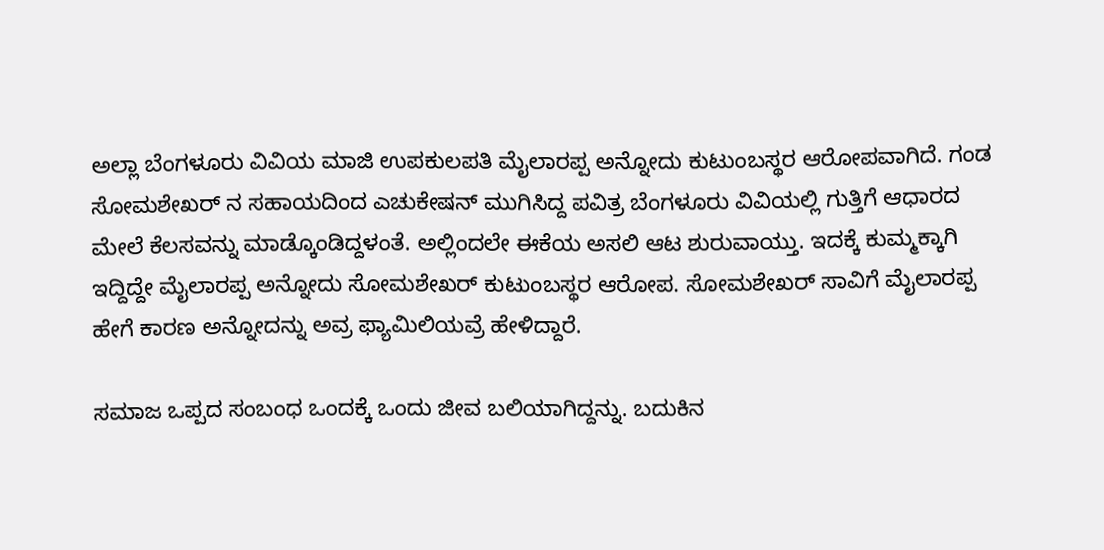ಅಲ್ಲಾ ಬೆಂಗಳೂರು ವಿವಿಯ ಮಾಜಿ ಉಪಕುಲಪತಿ ಮೈಲಾರಪ್ಪ ಅನ್ನೋದು ಕುಟುಂಬಸ್ಥರ ಆರೋಪವಾಗಿದೆ. ಗಂಡ ಸೋಮಶೇಖರ್ ನ ಸಹಾಯದಿಂದ ಎಚುಕೇಷನ್ ಮುಗಿಸಿದ್ದ ಪವಿತ್ರ ಬೆಂಗಳೂರು ವಿವಿಯಲ್ಲಿ ಗುತ್ತಿಗೆ ಆಧಾರದ ಮೇಲೆ ಕೆಲಸವನ್ನು ಮಾಡ್ಕೊಂಡಿದ್ದಳಂತೆ. ಅಲ್ಲಿಂದಲೇ ಈಕೆಯ ಅಸಲಿ ಆಟ ಶುರುವಾಯ್ತು. ಇದಕ್ಕೆ ಕುಮ್ಮಕ್ಕಾಗಿ ಇದ್ದಿದ್ದೇ ಮೈಲಾರಪ್ಪ ಅನ್ನೋದು ಸೋಮಶೇಖರ್ ಕುಟುಂಬಸ್ಥರ ಆರೋಪ. ಸೋಮಶೇಖರ್ ಸಾವಿಗೆ ಮೈಲಾರಪ್ಪ ಹೇಗೆ ಕಾರಣ ಅನ್ನೋದನ್ನು ಅವ್ರ ಫ್ಯಾಮಿಲಿಯವ್ರೆ ಹೇಳಿದ್ದಾರೆ.

ಸಮಾಜ ಒಪ್ಪದ ಸಂಬಂಧ ಒಂದಕ್ಕೆ ಒಂದು ಜೀವ ಬಲಿಯಾಗಿದ್ದನ್ನು. ಬದುಕಿನ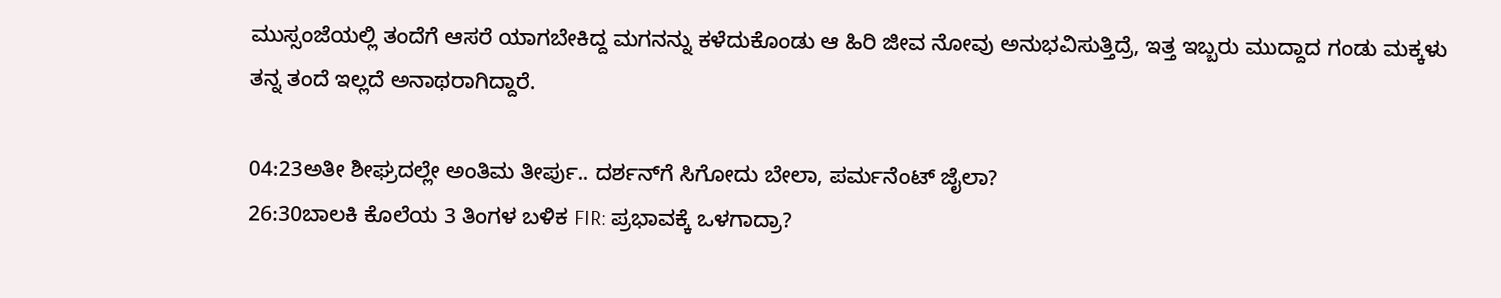ಮುಸ್ಸಂಜೆಯಲ್ಲಿ ತಂದೆಗೆ ಆಸರೆ ಯಾಗಬೇಕಿದ್ದ ಮಗನನ್ನು ಕಳೆದುಕೊಂಡು ಆ ಹಿರಿ ಜೀವ ನೋವು ಅನುಭವಿಸುತ್ತಿದ್ರೆ, ಇತ್ತ ಇಬ್ಬರು ಮುದ್ದಾದ ಗಂಡು ಮಕ್ಕಳು ತನ್ನ ತಂದೆ ಇಲ್ಲದೆ ಅನಾಥರಾಗಿದ್ದಾರೆ.

04:23ಅತೀ ಶೀಘ್ರದಲ್ಲೇ ಅಂತಿಮ ತೀರ್ಪು.. ದರ್ಶನ್‌ಗೆ ಸಿಗೋದು ಬೇಲಾ, ಪರ್ಮನೆಂಟ್ ಜೈಲಾ?
26:30ಬಾಲಕಿ ಕೊಲೆಯ 3 ತಿಂಗಳ ಬಳಿಕ FIR: ಪ್ರಭಾವಕ್ಕೆ ಒಳಗಾದ್ರಾ?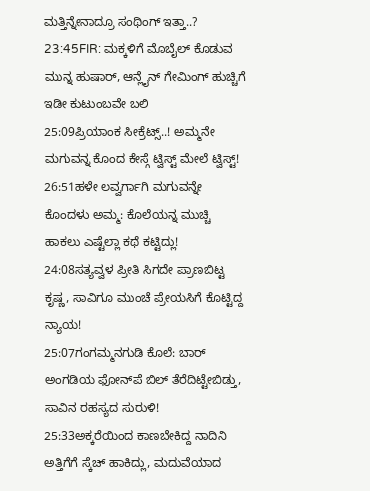ಮತ್ತಿನ್ನೇನಾದ್ರೂ ಸಂಥಿಂಗ್ ಇತ್ತಾ..?
23:45FIR: ಮಕ್ಕಳಿಗೆ ಮೊಬೈಲ್ ಕೊಡುವ ಮುನ್ನ ಹುಷಾರ್, ಆನ್ಲೈನ್ ಗೇಮಿಂಗ್ ಹುಚ್ಚಿಗೆ ಇಡೀ ಕುಟುಂಬವೇ ಬಲಿ
25:09ಪ್ರಿಯಾಂಕ ಸೀಕ್ರೆಟ್ಸ್..! ಅಮ್ಮನೇ ಮಗುವನ್ನ ಕೊಂದ ಕೇಸ್ಗೆ ಟ್ವಿಸ್ಟ್ ಮೇಲೆ ಟ್ವಿಸ್ಟ್!
26:51ಹಳೇ ಲವ್ವರ್ಗಾಗಿ ಮಗುವನ್ನೇ ಕೊಂದಳು ಅಮ್ಮ: ಕೊಲೆಯನ್ನ ಮುಚ್ಚಿ ಹಾಕಲು ಎಷ್ಟೆಲ್ಲಾ ಕಥೆ ಕಟ್ಟಿದ್ಲು!
24:08ಸತ್ಯವ್ವಳ ಪ್ರೀತಿ ಸಿಗದೇ ಪ್ರಾಣಬಿಟ್ಟ ಕೃಷ್ಣ, ಸಾವಿಗೂ ಮುಂಚೆ ಪ್ರೇಯಸಿಗೆ ಕೊಟ್ಟಿದ್ದ ನ್ಯಾಯ!
25:07ಗಂಗಮ್ಮನಗುಡಿ ಕೊಲೆ: ಬಾರ್ ಅಂಗಡಿಯ ಫೋನ್‌ಪೆ ಬಿಲ್ ತೆರೆದಿಟ್ಟೇಬಿಡ್ತು, ಸಾವಿನ ರಹಸ್ಯದ ಸುರುಳಿ!
25:33ಅಕ್ಕರೆಯಿಂದ ಕಾಣಬೇಕಿದ್ದ ನಾದಿನಿ ಅತ್ತಿಗೆಗೆ ಸ್ಕೆಚ್‌ ಹಾಕಿದ್ಲು, ಮದುವೆಯಾದ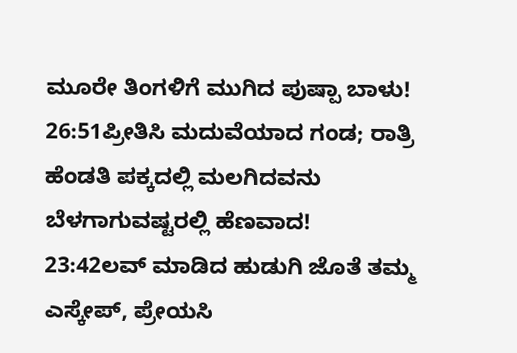ಮೂರೇ ತಿಂಗಳಿಗೆ ಮುಗಿದ ಪುಷ್ಪಾ ಬಾಳು!
26:51ಪ್ರೀತಿಸಿ ಮದುವೆಯಾದ ಗಂಡ; ರಾತ್ರಿ ಹೆಂಡತಿ ಪಕ್ಕದಲ್ಲಿ ಮಲಗಿದವನು ಬೆಳಗಾಗುವಷ್ಟರಲ್ಲಿ ಹೆಣವಾದ!
23:42ಲವ್ ಮಾಡಿದ ಹುಡುಗಿ ಜೊತೆ ತಮ್ಮ ಎಸ್ಕೇಪ್, ಪ್ರೇಯಸಿ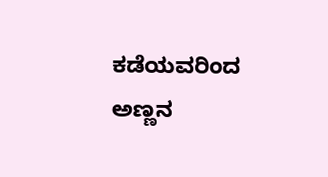ಕಡೆಯವರಿಂದ ಅಣ್ಣನ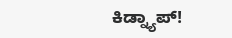ಕಿಡ್ನ್ಯಾಪ್!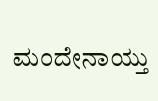ಮಂದೇನಾಯ್ತು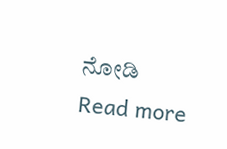ನೋಡಿ
Read more